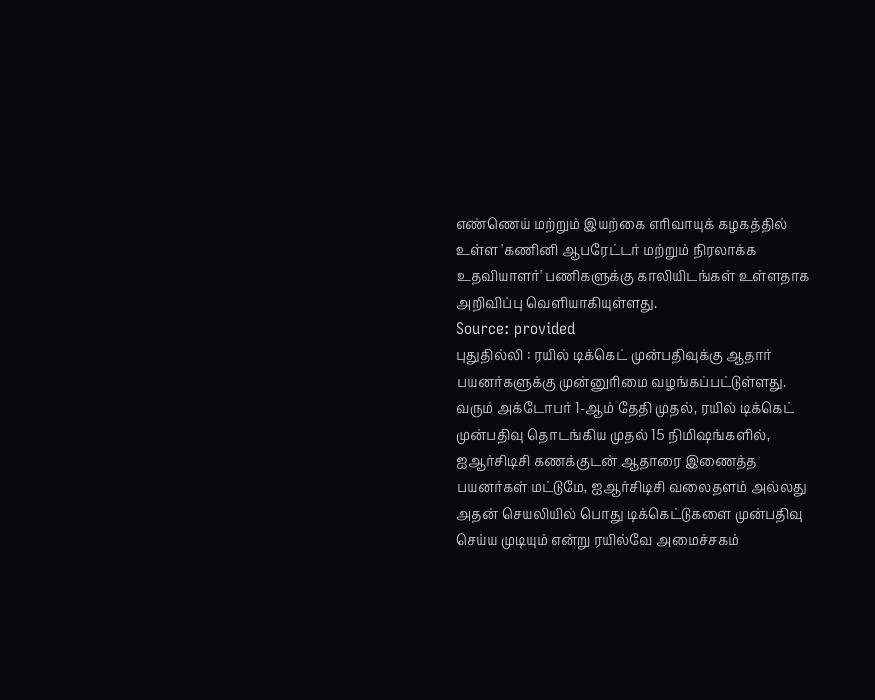எண்ணெய் மற்றும் இயற்கை எரிவாயுக் கழகத்தில் உள்ள 'கணினி ஆபரேட்டர் மற்றும் நிரலாக்க உதவியாளர்' பணிகளுக்கு காலியிடங்கள் உள்ளதாக அறிவிப்பு வெளியாகியுள்ளது.
Source: provided
புதுதில்லி : ரயில் டிக்கெட் முன்பதிவுக்கு ஆதார் பயனர்களுக்கு முன்னுரிமை வழங்கப்பட்டுள்ளது.
வரும் அக்டோபர் 1-ஆம் தேதி முதல், ரயில் டிக்கெட் முன்பதிவு தொடங்கிய முதல் 15 நிமிஷங்களில், ஐஆர்சிடிசி கணக்குடன் ஆதாரை இணைத்த பயனர்கள் மட்டுமே, ஐஆர்சிடிசி வலைதளம் அல்லது அதன் செயலியில் பொது டிக்கெட்டுகளை முன்பதிவு செய்ய முடியும் என்று ரயில்வே அமைச்சகம்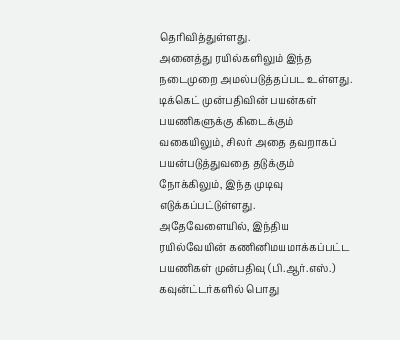தெரிவித்துள்ளது.
அனைத்து ரயில்களிலும் இந்த நடைமுறை அமல்படுத்தப்பட உள்ளது. டிக்கெட் முன்பதிவின் பயன்கள் பயணிகளுக்கு கிடைக்கும் வகையிலும், சிலர் அதை தவறாகப் பயன்படுத்துவதை தடுக்கும் நோக்கிலும், இந்த முடிவு எடுக்கப்பட்டுள்ளது.
அதேவேளையில், இந்திய ரயில்வேயின் கணினிமயமாக்கப்பட்ட பயணிகள் முன்பதிவு (பி.ஆர்.எஸ்.) கவுன்ட்டர்களில் பொது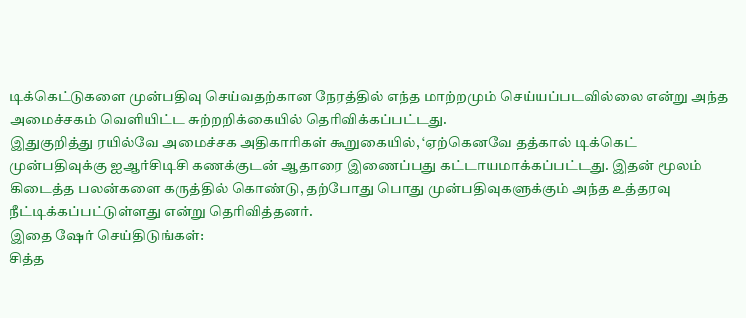டிக்கெட்டுகளை முன்பதிவு செய்வதற்கான நேரத்தில் எந்த மாற்றமும் செய்யப்படவில்லை என்று அந்த அமைச்சகம் வெளியிட்ட சுற்றறிக்கையில் தெரிவிக்கப்பட்டது.
இதுகுறித்து ரயில்வே அமைச்சக அதிகாரிகள் கூறுகையில், ‘ஏற்கெனவே தத்கால் டிக்கெட் முன்பதிவுக்கு ஐஆர்சிடிசி கணக்குடன் ஆதாரை இணைப்பது கட்டாயமாக்கப்பட்டது. இதன் மூலம் கிடைத்த பலன்களை கருத்தில் கொண்டு, தற்போது பொது முன்பதிவுகளுக்கும் அந்த உத்தரவு நீட்டிக்கப்பட்டுள்ளது என்று தெரிவித்தனர்.
இதை ஷேர் செய்திடுங்கள்:
சித்த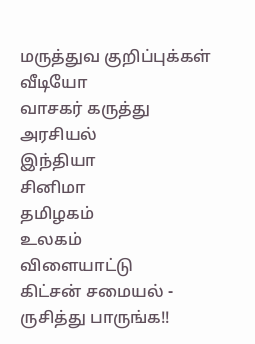மருத்துவ குறிப்புக்கள்
வீடியோ
வாசகர் கருத்து
அரசியல்
இந்தியா
சினிமா
தமிழகம்
உலகம்
விளையாட்டு
கிட்சன் சமையல் - ருசித்து பாருங்க!!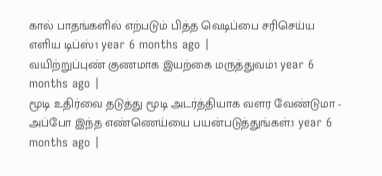கால் பாதங்களில் எற்படும் பித்த வெடிப்பை சரிசெய்ய எளிய டிப்ஸ்1 year 6 months ago |
வயிற்றுப்புண் குணமாக இயற்கை மருத்துவம்1 year 6 months ago |
மூடி உதிர்வை தடுத்து மூடி அடர்த்தியாக வளர வேண்டுமா - அப்போ இந்த எண்ணெய்யை பயன்படுத்துங்கள்.1 year 6 months ago |